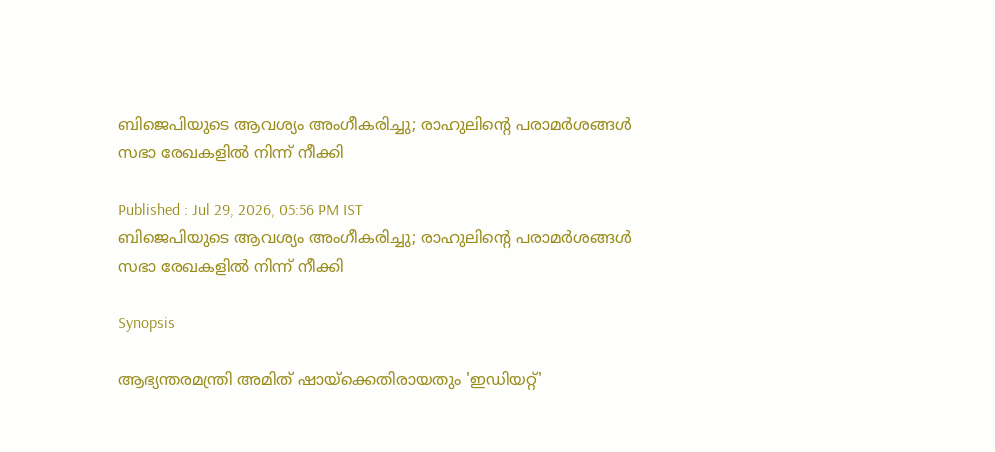ബിജെപിയുടെ ആവശ്യം അംഗീകരിച്ചു; രാഹുലിന്‍റെ പരാമര്‍ശങ്ങള്‍ സഭാ രേഖകളില്‍ നിന്ന് നീക്കി

Published : Jul 29, 2026, 05:56 PM IST
ബിജെപിയുടെ ആവശ്യം അംഗീകരിച്ചു; രാഹുലിന്‍റെ പരാമര്‍ശങ്ങള്‍ സഭാ രേഖകളില്‍ നിന്ന് നീക്കി

Synopsis

ആഭ്യന്തരമന്ത്രി അമിത് ഷായ്ക്കെതിരായതും 'ഇഡിയറ്റ്'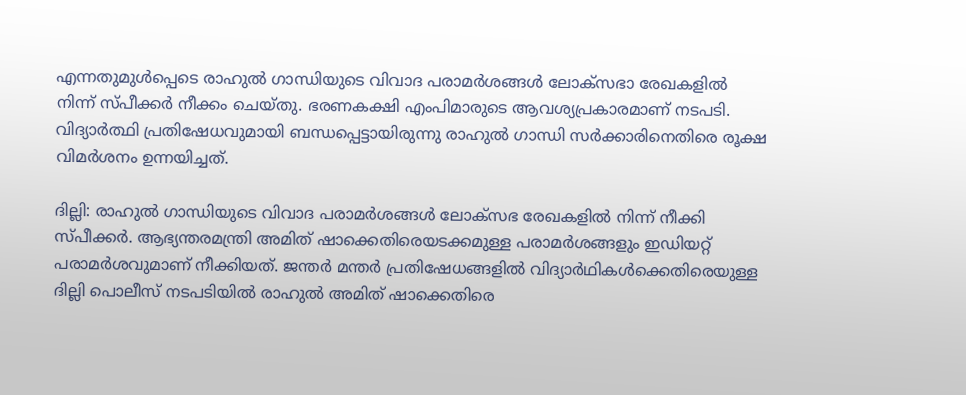എന്നതുമുള്‍പ്പെടെ രാഹുല്‍ ഗാന്ധിയുടെ വിവാദ പരാമര്‍ശങ്ങള്‍ ലോക്സഭാ രേഖകളില്‍ നിന്ന് സ്പീക്കര്‍ നീക്കം ചെയ്തു. ഭരണകക്ഷി എംപിമാരുടെ ആവശ്യപ്രകാരമാണ് നടപടി. വിദ്യാര്‍ത്ഥി പ്രതിഷേധവുമായി ബന്ധപ്പെട്ടായിരുന്നു രാഹുല്‍ ഗാന്ധി സര്‍ക്കാരിനെതിരെ രൂക്ഷ വിമര്‍ശനം ഉന്നയിച്ചത്.

ദില്ലി: രാഹുൽ ഗാന്ധിയുടെ വിവാദ പരാമർശങ്ങൾ ലോക്‌സഭ രേഖകളിൽ നിന്ന് നീക്കി സ്പീക്കര്‍. ആഭ്യന്തരമന്ത്രി അമിത് ഷാക്കെതിരെയടക്കമുള്ള പരാമർശങ്ങളും ഇഡിയറ്റ് പരാമര്‍ശവുമാണ് നീക്കിയത്. ജന്തര്‍ മന്തര്‍ പ്രതിഷേധങ്ങളില്‍ വിദ്യാര്‍ഥികള്‍ക്കെതിരെയുള്ള ദില്ലി പൊലീസ് നടപടിയില്‍ രാഹുല്‍ അമിത് ഷാക്കെതിരെ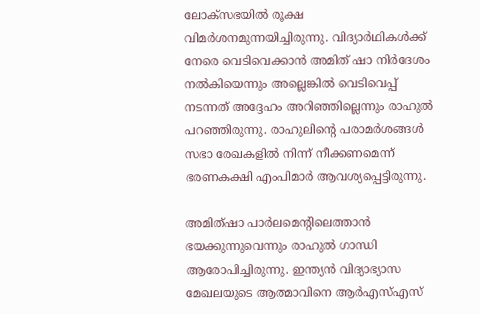ലോക്സഭയില്‍ രൂക്ഷ വിമര്‍ശനമുന്നയിച്ചിരുന്നു. വിദ്യാര്‍ഥികള്‍ക്ക് നേരെ വെടിവെക്കാന്‍ അമിത് ഷാ നിര്‍ദേശം നല്‍കിയെന്നും അല്ലെങ്കില്‍ വെടിവെപ്പ് നടന്നത് അദ്ദേഹം അറിഞ്ഞില്ലെന്നും രാഹുല്‍ പറഞ്ഞിരുന്നു. രാഹുലിന്‍റെ പരാമര്‍ശങ്ങള്‍ സഭാ രേഖകളില്‍ നിന്ന് നീക്കണമെന്ന് ഭരണകക്ഷി എംപിമാര്‍ ആവശ്യപ്പെട്ടിരുന്നു.

അമിത്ഷാ പാർലമെൻ്റിലെത്താൻ ഭയക്കുന്നുവെന്നും രാഹുൽ ഗാന്ധി ആരോപിച്ചിരുന്നു. ഇന്ത്യൻ വിദ്യാഭ്യാസ മേഖലയുടെ ആത്മാവിനെ ആർഎസ്എസ്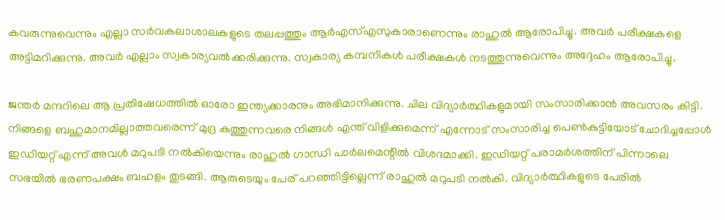കവരുന്നുവെന്നും എല്ലാ സർവകലാശാലകളുടെ തലപ്പത്തും ആർഎസ്എസുകാരാണെന്നും രാഹുൽ ആരോപിച്ചു. അവർ പരീക്ഷകളെ അട്ടിമറിക്കുന്നു. അവർ എല്ലാം സ്വകാര്യവൽക്കരിക്കുന്നു. സ്വകാര്യ കമ്പനികൾ പരീക്ഷകൾ നടത്തുന്നുവെന്നും അദ്ദേഹം ആരോപിച്ചു.

ജന്തര്‍ മന്ദറിലെ ആ പ്രതിഷേധത്തിൽ ഓരോ ഇന്ത്യക്കാരനും അഭിമാനിക്കുന്നു. ചില വിദ്യാർത്ഥികളുമായി സംസാരിക്കാൻ അവസരം കിട്ടി. നിങ്ങളെ ബഹുമാനമില്ലാത്തവരെന്ന് മുദ്ര കുത്തുന്നവരെ നിങ്ങൾ എന്ത് വിളിക്കുമെന്ന് എന്നോട് സംസാരിച്ച പെൺകുട്ടിയോട് ചോദിച്ചപ്പോൾ ഇഡിയറ്റ് എന്ന് അവൾ മറുപടി നൽകിയെന്നും രാഹുൽ ഗാന്ധി പാർലമെന്റിൽ വിശദമാക്കി. ഇഡിയറ്റ് പരാമർശത്തിന് പിന്നാലെ സഭയിൽ ഭരണപക്ഷം ബഹളം തുടങ്ങി. ആരുടെയും പേര് പറഞ്ഞിട്ടില്ലെന്ന് രാഹുൽ മറുപടി നല്‍കി. വിദ്യാർത്ഥികളുടെ പേരിൽ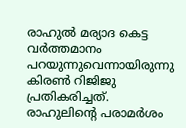രാഹുൽ മര്യാദ കെട്ട വർത്തമാനം പറയുന്നുവെന്നായിരുന്നു കിരൺ റിജിജു പ്രതികരിച്ചത്. രാഹുലിന്റെ പരാമർശം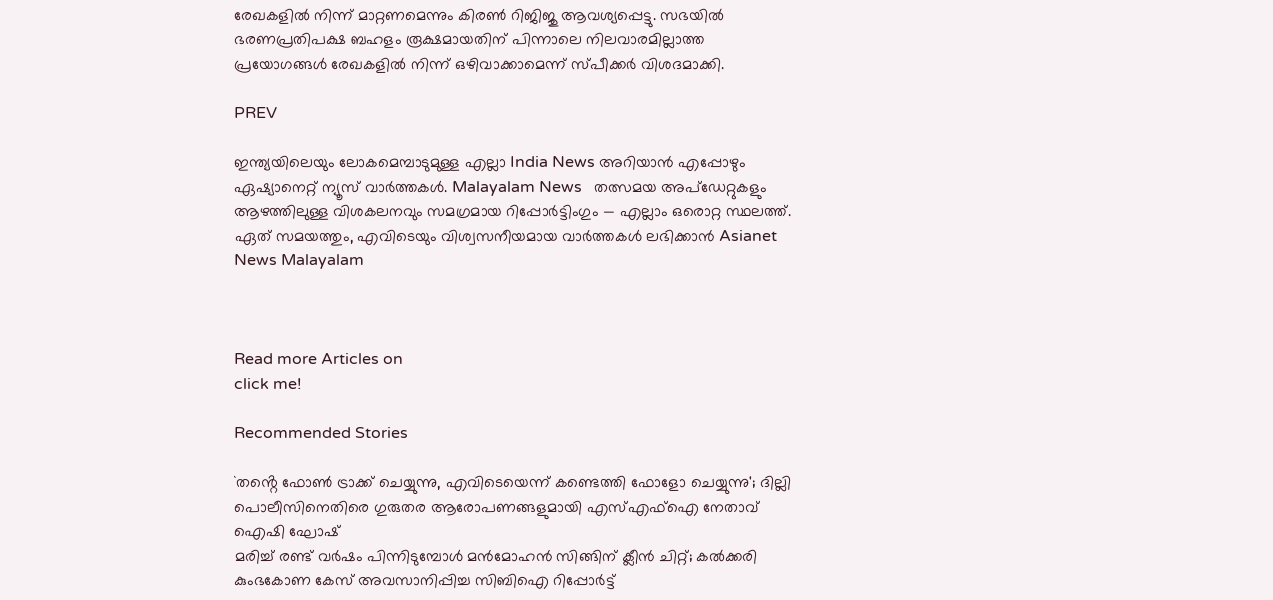രേഖകളിൽ നിന്ന് മാറ്റണമെന്നും കിരൺ റിജിജു ആവശ്യപ്പെട്ടു. സഭയിൽ ഭരണപ്രതിപക്ഷ ബഹളം രൂക്ഷമായതിന് പിന്നാലെ നിലവാരമില്ലാത്ത പ്രയോഗങ്ങൾ രേഖകളിൽ നിന്ന് ഒഴിവാക്കാമെന്ന് സ്പീക്കർ വിശദമാക്കി.

PREV

ഇന്ത്യയിലെയും ലോകമെമ്പാടുമുള്ള എല്ലാ India News അറിയാൻ എപ്പോഴും ഏഷ്യാനെറ്റ് ന്യൂസ് വാർത്തകൾ. Malayalam News   തത്സമയ അപ്‌ഡേറ്റുകളും ആഴത്തിലുള്ള വിശകലനവും സമഗ്രമായ റിപ്പോർട്ടിംഗും — എല്ലാം ഒരൊറ്റ സ്ഥലത്ത്. ഏത് സമയത്തും, എവിടെയും വിശ്വസനീയമായ വാർത്തകൾ ലഭിക്കാൻ Asianet News Malayalam



Read more Articles on
click me!

Recommended Stories

`തൻ്റെ ഫോൺ ട്രാക്ക് ചെയ്യുന്നു, എവിടെയെന്ന് കണ്ടെത്തി ഫോളോ ചെയ്യുന്നു'; ദില്ലി പൊലീസിനെതിരെ ഗുരുതര ആരോപണങ്ങളുമായി എസ്എഫ്ഐ നേതാവ് ഐഷി ഘോഷ്
മരിച്ച് രണ്ട് വർഷം പിന്നിടുമ്പോൾ മൻമോഹൻ സിങ്ങിന് ക്ലീൻ ചിറ്റ്; കൽക്കരി കുംഭകോണ കേസ് അവസാനിപ്പിച്ച സിബിഐ റിപ്പോർട്ട്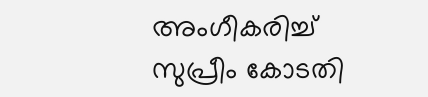അംഗീകരിച്ച് സുപ്രീം കോടതി